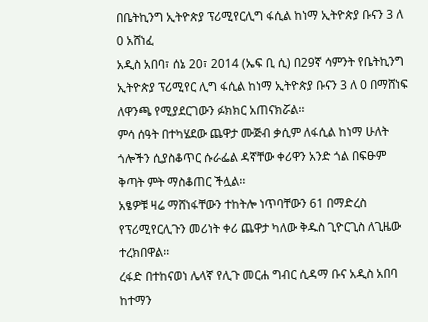በቤትኪንግ ኢትዮጵያ ፕሪሚየርሊግ ፋሲል ከነማ ኢትዮጵያ ቡናን 3 ለ 0 አሸነፈ
አዲስ አበባ፣ ሰኔ 20፣ 2014 (ኤፍ ቢ ሲ) በ29ኛ ሳምንት የቤትኪንግ ኢትዮጵያ ፕሪሚየር ሊግ ፋሲል ከነማ ኢትዮጵያ ቡናን 3 ለ 0 በማሸነፍ ለዋንጫ የሚያደርገውን ፉክክር አጠናክሯል፡፡
ምሳ ሰዓት በተካሄደው ጨዋታ ሙጅብ ቃሲም ለፋሲል ከነማ ሁለት ጎሎችን ሲያስቆጥር ሱራፌል ዳኛቸው ቀሪዋን አንድ ጎል በፍፁም ቅጣት ምት ማስቆጠር ችሏል፡፡
አፄዎቹ ዛሬ ማሸነፋቸውን ተከትሎ ነጥባቸውን 61 በማድረስ የፕሪሚየርሊጉን መሪነት ቀሪ ጨዋታ ካለው ቅዱስ ጊዮርጊስ ለጊዜው ተረክበዋል፡፡
ረፋድ በተከናወነ ሌላኛ የሊጉ መርሐ ግብር ሲዳማ ቡና አዲስ አበባ ከተማን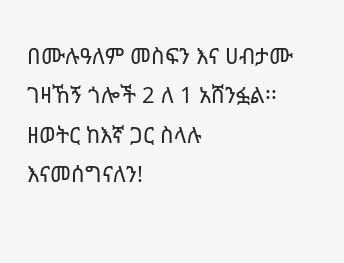በሙሉዓለም መስፍን እና ሀብታሙ ገዛኸኝ ጎሎች 2 ለ 1 አሸንፏል፡፡
ዘወትር ከእኛ ጋር ስላሉ እናመሰግናለን!